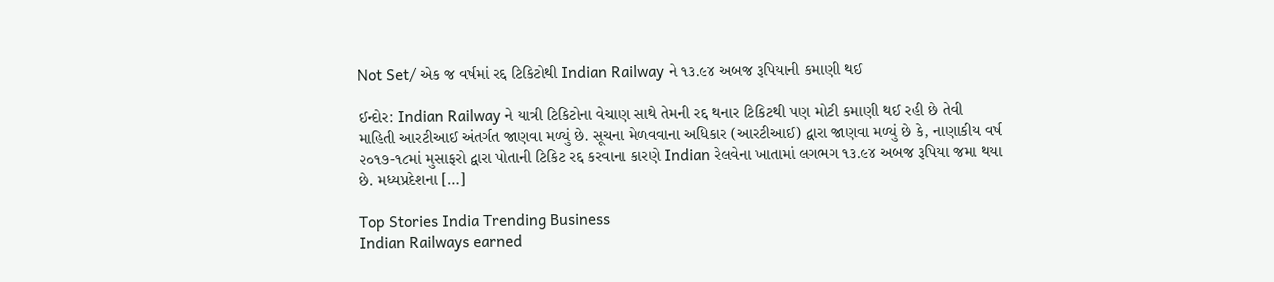Not Set/ એક જ વર્ષમાં રદ્દ ટિકિટોથી Indian Railway ને ૧૩.૯૪ અબજ રૂપિયાની કમાણી થઈ

ઈન્દોર: Indian Railway ને યાત્રી ટિકિટોના વેચાણ સાથે તેમની રદ્દ થનાર ટિકિટથી પણ મોટી કમાણી થઈ રહી છે તેવી માહિતી આરટીઆઈ અંતર્ગત જાણવા મળ્યું છે. સૂચના મેળવવાના અધિકાર (આરટીઆઈ) દ્વારા જાણવા મળ્યું છે કે, નાણાકીય વર્ષ ૨૦૧૭-૧૮માં મુસાફરો દ્વારા પોતાની ટિકિટ રદ્દ કરવાના કારણે Indian રેલવેના ખાતામાં લગભગ ૧૩.૯૪ અબજ રૂપિયા જમા થયા છે. મધ્યપ્રદેશના […]

Top Stories India Trending Business
Indian Railways earned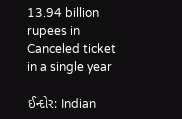13.94 billion rupees in Canceled ticket in a single year

ઈન્દોર: Indian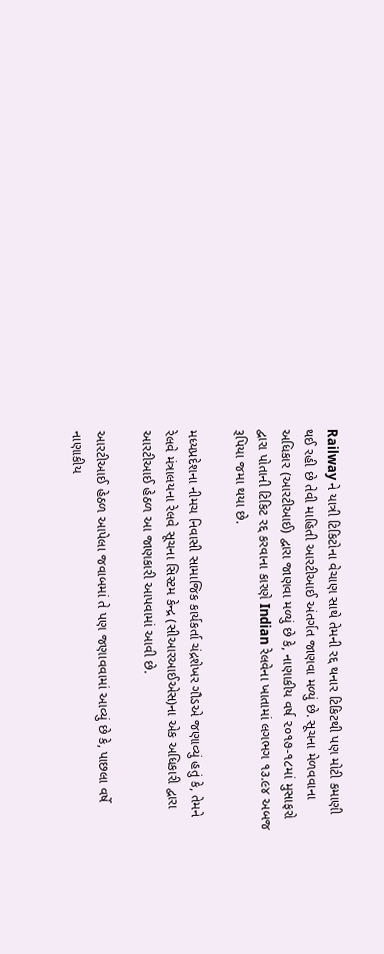Railway ને યાત્રી ટિકિટોના વેચાણ સાથે તેમની રદ્દ થનાર ટિકિટથી પણ મોટી કમાણી થઈ રહી છે તેવી માહિતી આરટીઆઈ અંતર્ગત જાણવા મળ્યું છે. સૂચના મેળવવાના અધિકાર (આરટીઆઈ) દ્વારા જાણવા મળ્યું છે કે, નાણાકીય વર્ષ ૨૦૧૭-૧૮માં મુસાફરો દ્વારા પોતાની ટિકિટ રદ્દ કરવાના કારણે Indian રેલવેના ખાતામાં લગભગ ૧૩.૯૪ અબજ રૂપિયા જમા થયા છે.

મધ્યપ્રદેશના નીમચ નિવાસી સામાજિક કાર્યકર્તા ચંદ્રશેખર ગૌડએ જણાવ્યું હતું કે, તેમને રેલવે મંત્રાલયના રેલવે સૂચના સિસ્ટમ કેન્દ્ર (સીઆરઆઈએસ)ના એક અધિકારી દ્વારા આરટીઆઈ હેઠળ આ જાણકારી આપવામાં આવી છે.

આરટીઆઈ હેઠળ આપેલા જવાબમાં તે પણ જણાવવામાં આવ્યું છે કે, પાછલા વર્ષે નાણાકીય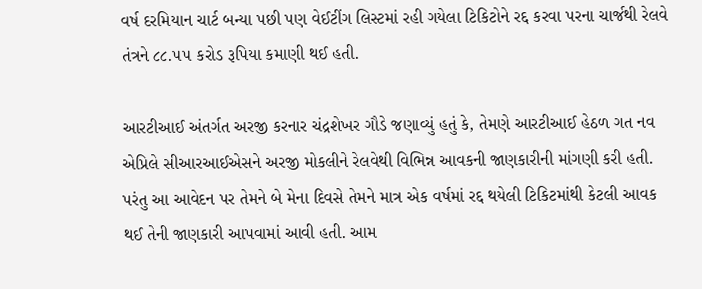વર્ષ દરમિયાન ચાર્ટ બન્યા પછી પણ વેઈટીંગ લિસ્ટમાં રહી ગયેલા ટિકિટોને રદ્દ કરવા પરના ચાર્જથી રેલવે તંત્રને ૮૮.૫૫ કરોડ રૂપિયા કમાણી થઈ હતી.

આરટીઆઈ અંતર્ગત અરજી કરનાર ચંદ્રશેખર ગૌડે જણાવ્યું હતું કે, તેમણે આરટીઆઈ હેઠળ ગત નવ એપ્રિલે સીઆરઆઈએસને અરજી મોકલીને રેલવેથી વિભિન્ન આવકની જાણકારીની માંગણી કરી હતી. પરંતુ આ આવેદન પર તેમને બે મેના દિવસે તેમને માત્ર એક વર્ષમાં રદ્દ થયેલી ટિકિટમાંથી કેટલી આવક થઈ તેની જાણકારી આપવામાં આવી હતી. આમ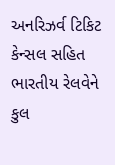અનરિઝર્વ ટિકિટ કેન્સલ સહિત ભારતીય રેલવેને કુલ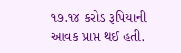૧૭.૧૪ કરોડ રૂપિયાની આવક પ્રાપ્ત થઈ હતી.